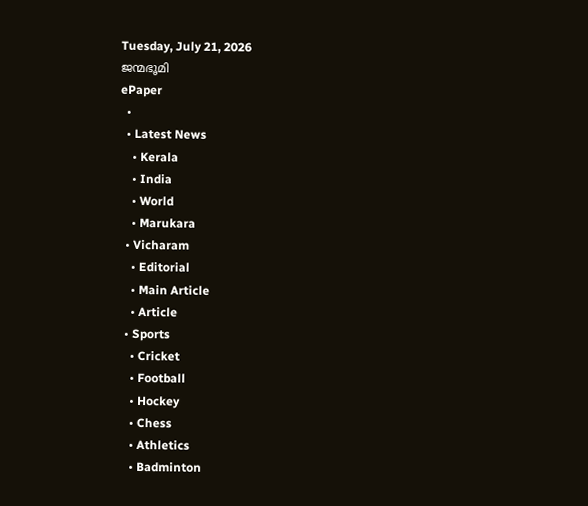Tuesday, July 21, 2026
ജന്മഭൂമി
ePaper
  •
  • Latest News
    • Kerala
    • India
    • World
    • Marukara
  • Vicharam
    • Editorial
    • Main Article
    • Article
  • Sports
    • Cricket
    • Football
    • Hockey
    • Chess
    • Athletics
    • Badminton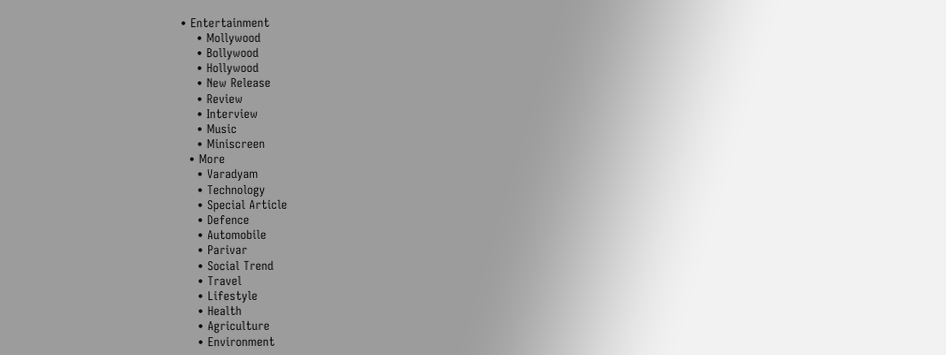• Entertainment
    • Mollywood
    • Bollywood
    • Hollywood
    • New Release
    • Review
    • Interview
    • Music
    • Miniscreen
  • More
    • Varadyam
    • Technology
    • Special Article
    • Defence
    • Automobile
    • Parivar
    • Social Trend
    • Travel
    • Lifestyle
    • Health
    • Agriculture
    • Environment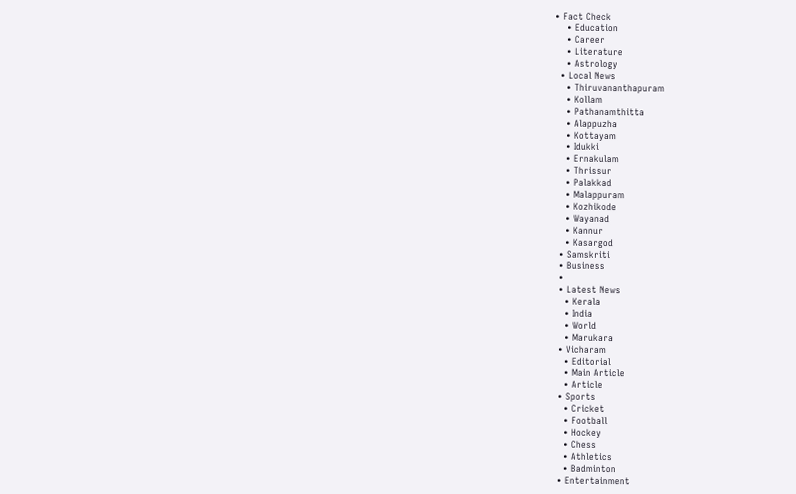• Fact Check
    • Education
    • Career
    • Literature
    • Astrology
  • Local News
    • Thiruvananthapuram
    • Kollam
    • Pathanamthitta
    • Alappuzha
    • Kottayam
    • Idukki
    • Ernakulam
    • Thrissur
    • Palakkad
    • Malappuram
    • Kozhikode
    • Wayanad
    • Kannur
    • Kasargod
  • Samskriti
  • Business
  •
  • Latest News
    • Kerala
    • India
    • World
    • Marukara
  • Vicharam
    • Editorial
    • Main Article
    • Article
  • Sports
    • Cricket
    • Football
    • Hockey
    • Chess
    • Athletics
    • Badminton
  • Entertainment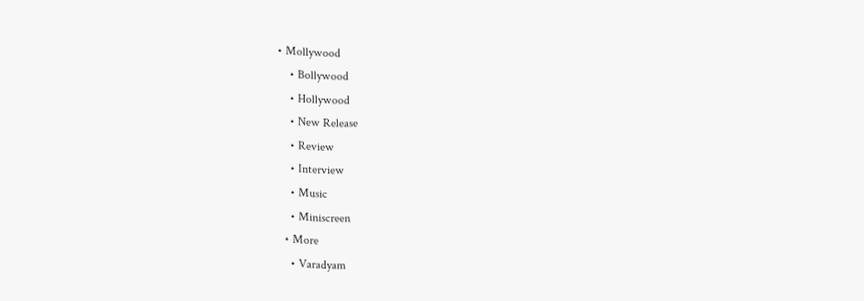• Mollywood
    • Bollywood
    • Hollywood
    • New Release
    • Review
    • Interview
    • Music
    • Miniscreen
  • More
    • Varadyam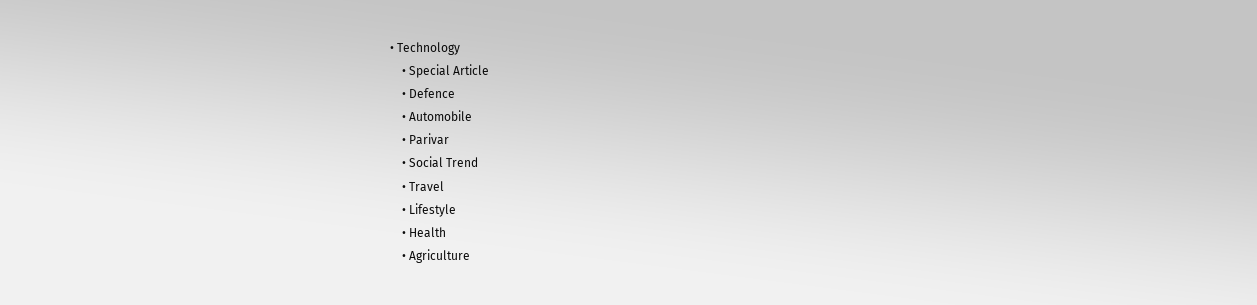• Technology
    • Special Article
    • Defence
    • Automobile
    • Parivar
    • Social Trend
    • Travel
    • Lifestyle
    • Health
    • Agriculture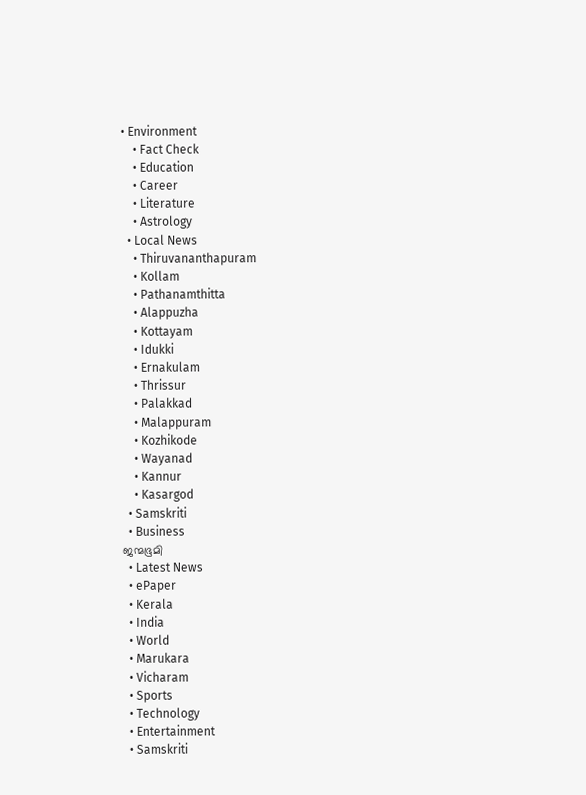• Environment
    • Fact Check
    • Education
    • Career
    • Literature
    • Astrology
  • Local News
    • Thiruvananthapuram
    • Kollam
    • Pathanamthitta
    • Alappuzha
    • Kottayam
    • Idukki
    • Ernakulam
    • Thrissur
    • Palakkad
    • Malappuram
    • Kozhikode
    • Wayanad
    • Kannur
    • Kasargod
  • Samskriti
  • Business
ജന്മഭൂമി
  • Latest News
  • ePaper
  • Kerala
  • India
  • World
  • Marukara
  • Vicharam
  • Sports
  • Technology
  • Entertainment
  • Samskriti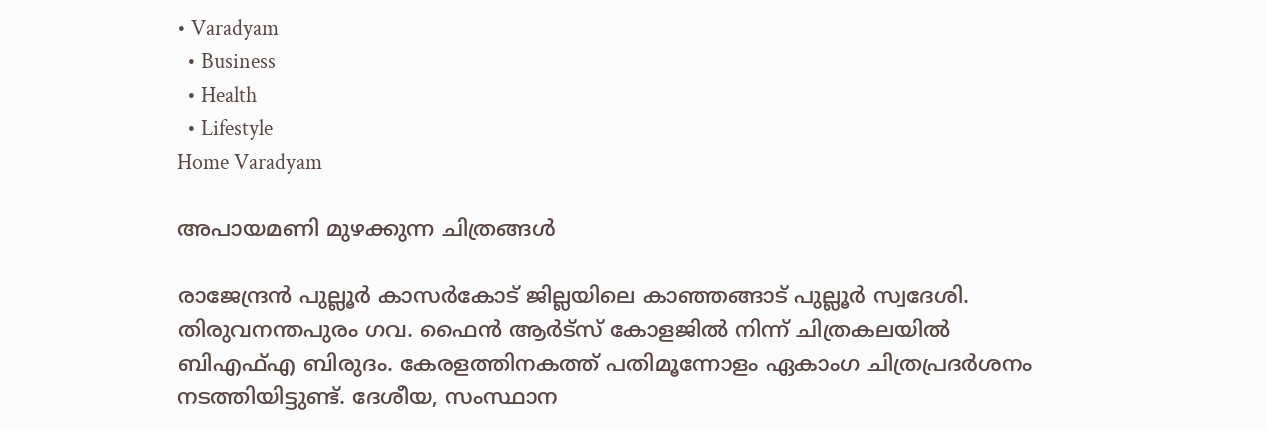• Varadyam
  • Business
  • Health
  • Lifestyle
Home Varadyam

അപായമണി മുഴക്കുന്ന ചിത്രങ്ങള്‍

രാജേന്ദ്രന്‍ പുല്ലൂര്‍ കാസര്‍കോട് ജില്ലയിലെ കാഞ്ഞങ്ങാട് പുല്ലൂര്‍ സ്വദേശി. തിരുവനന്തപുരം ഗവ. ഫൈന്‍ ആര്‍ട്‌സ് കോളജില്‍ നിന്ന് ചിത്രകലയില്‍ ബിഎഫ്എ ബിരുദം. കേരളത്തിനകത്ത് പതിമൂന്നോളം ഏകാംഗ ചിത്രപ്രദര്‍ശനം നടത്തിയിട്ടുണ്ട്. ദേശീയ, സംസ്ഥാന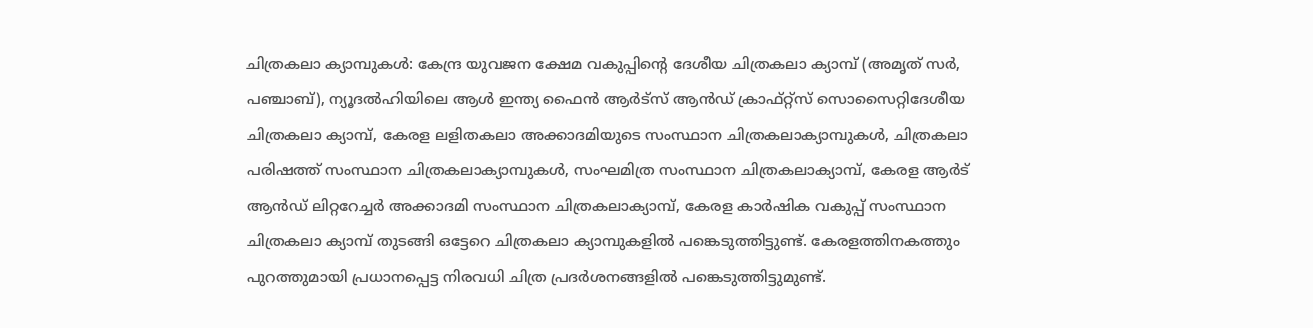ചിത്രകലാ ക്യാമ്പുകള്‍: കേന്ദ്ര യുവജന ക്ഷേമ വകുപ്പിന്റെ ദേശീയ ചിത്രകലാ ക്യാമ്പ് (അമൃത് സര്‍, പഞ്ചാബ്), ന്യൂദല്‍ഹിയിലെ ആള്‍ ഇന്ത്യ ഫൈന്‍ ആര്‍ട്‌സ് ആന്‍ഡ് ക്രാഫ്റ്റ്‌സ് സൊസൈറ്റിദേശീയ ചിത്രകലാ ക്യാമ്പ്, കേരള ലളിതകലാ അക്കാദമിയുടെ സംസ്ഥാന ചിത്രകലാക്യാമ്പുകള്‍, ചിത്രകലാ പരിഷത്ത് സംസ്ഥാന ചിത്രകലാക്യാമ്പുകള്‍, സംഘമിത്ര സംസ്ഥാന ചിത്രകലാക്യാമ്പ്, കേരള ആര്‍ട് ആന്‍ഡ് ലിറ്ററേച്ചര്‍ അക്കാദമി സംസ്ഥാന ചിത്രകലാക്യാമ്പ്, കേരള കാര്‍ഷിക വകുപ്പ് സംസ്ഥാന ചിത്രകലാ ക്യാമ്പ് തുടങ്ങി ഒട്ടേറെ ചിത്രകലാ ക്യാമ്പുകളില്‍ പങ്കെടുത്തിട്ടുണ്ട്. കേരളത്തിനകത്തും പുറത്തുമായി പ്രധാനപ്പെട്ട നിരവധി ചിത്ര പ്രദര്‍ശനങ്ങളില്‍ പങ്കെടുത്തിട്ടുമുണ്ട്.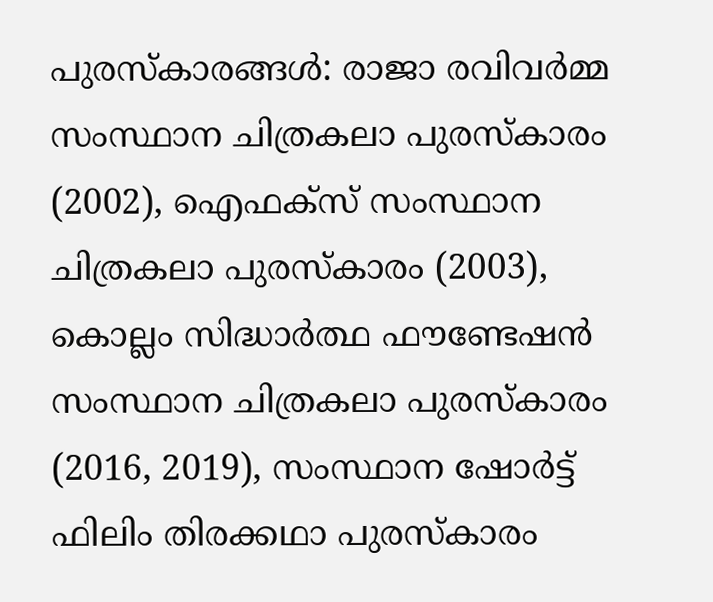പുരസ്‌കാരങ്ങള്‍: രാജാ രവിവര്‍മ്മ സംസ്ഥാന ചിത്രകലാ പുരസ്‌കാരം (2002), ഐഫക്‌സ് സംസ്ഥാന ചിത്രകലാ പുരസ്‌കാരം (2003), കൊല്ലം സിദ്ധാര്‍ത്ഥ ഫൗണ്ടേഷന്‍ സംസ്ഥാന ചിത്രകലാ പുരസ്‌കാരം (2016, 2019), സംസ്ഥാന ഷോര്‍ട്ട് ഫിലിം തിരക്കഥാ പുരസ്‌കാരം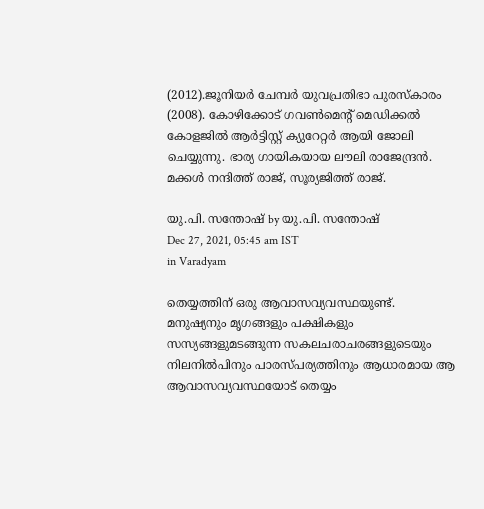(2012).ജൂനിയര്‍ ചേമ്പര്‍ യുവപ്രതിഭാ പുരസ്‌കാരം (2008). കോഴിക്കോട് ഗവണ്‍മെന്റ് മെഡിക്കല്‍ കോളജില്‍ ആര്‍ട്ടിസ്റ്റ് ക്യുറേറ്റര്‍ ആയി ജോലി ചെയ്യുന്നു. ഭാര്യ ഗായികയായ ലൗലി രാജേന്ദ്രന്‍. മക്കള്‍ നന്ദിത്ത് രാജ്, സൂര്യജിത്ത് രാജ്.

യു.പി. സന്തോഷ് by യു.പി. സന്തോഷ്
Dec 27, 2021, 05:45 am IST
in Varadyam

തെയ്യത്തിന് ഒരു ആവാസവ്യവസ്ഥയുണ്ട്. മനുഷ്യനും മൃഗങ്ങളും പക്ഷികളും സസ്യങ്ങളുമടങ്ങുന്ന സകലചരാചരങ്ങളുടെയും നിലനില്‍പിനും പാരസ്പര്യത്തിനും ആധാരമായ ആ ആവാസവ്യവസ്ഥയോട് തെയ്യം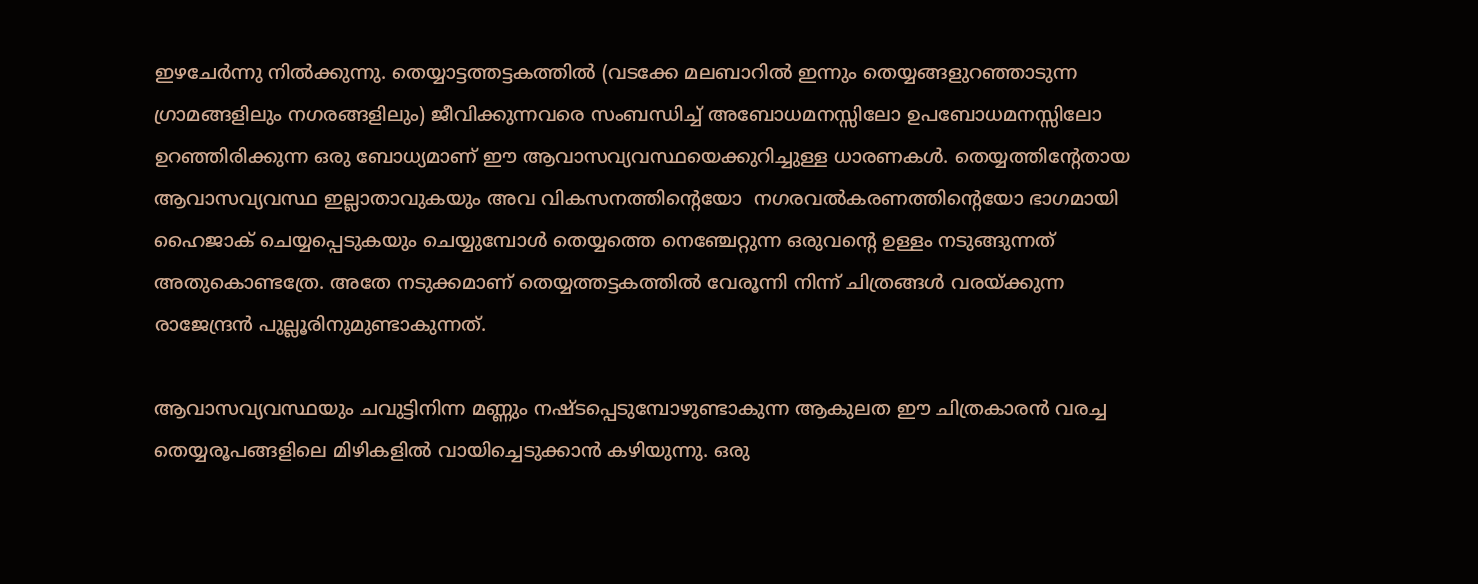ഇഴചേര്‍ന്നു നില്‍ക്കുന്നു. തെയ്യാട്ടത്തട്ടകത്തില്‍ (വടക്കേ മലബാറില്‍ ഇന്നും തെയ്യങ്ങളുറഞ്ഞാടുന്ന ഗ്രാമങ്ങളിലും നഗരങ്ങളിലും) ജീവിക്കുന്നവരെ സംബന്ധിച്ച് അബോധമനസ്സിലോ ഉപബോധമനസ്സിലോ ഉറഞ്ഞിരിക്കുന്ന ഒരു ബോധ്യമാണ് ഈ ആവാസവ്യവസ്ഥയെക്കുറിച്ചുള്ള ധാരണകള്‍. തെയ്യത്തിന്റേതായ ആവാസവ്യവസ്ഥ ഇല്ലാതാവുകയും അവ വികസനത്തിന്റെയോ  നഗരവല്‍കരണത്തിന്റെയോ ഭാഗമായി ഹൈജാക് ചെയ്യപ്പെടുകയും ചെയ്യുമ്പോള്‍ തെയ്യത്തെ നെഞ്ചേറ്റുന്ന ഒരുവന്റെ ഉള്ളം നടുങ്ങുന്നത് അതുകൊണ്ടത്രേ. അതേ നടുക്കമാണ് തെയ്യത്തട്ടകത്തില്‍ വേരൂന്നി നിന്ന് ചിത്രങ്ങള്‍ വരയ്‌ക്കുന്ന രാജേന്ദ്രന്‍ പുല്ലൂരിനുമുണ്ടാകുന്നത്.

ആവാസവ്യവസ്ഥയും ചവുട്ടിനിന്ന മണ്ണും നഷ്ടപ്പെടുമ്പോഴുണ്ടാകുന്ന ആകുലത ഈ ചിത്രകാരന്‍ വരച്ച തെയ്യരൂപങ്ങളിലെ മിഴികളില്‍ വായിച്ചെടുക്കാന്‍ കഴിയുന്നു. ഒരു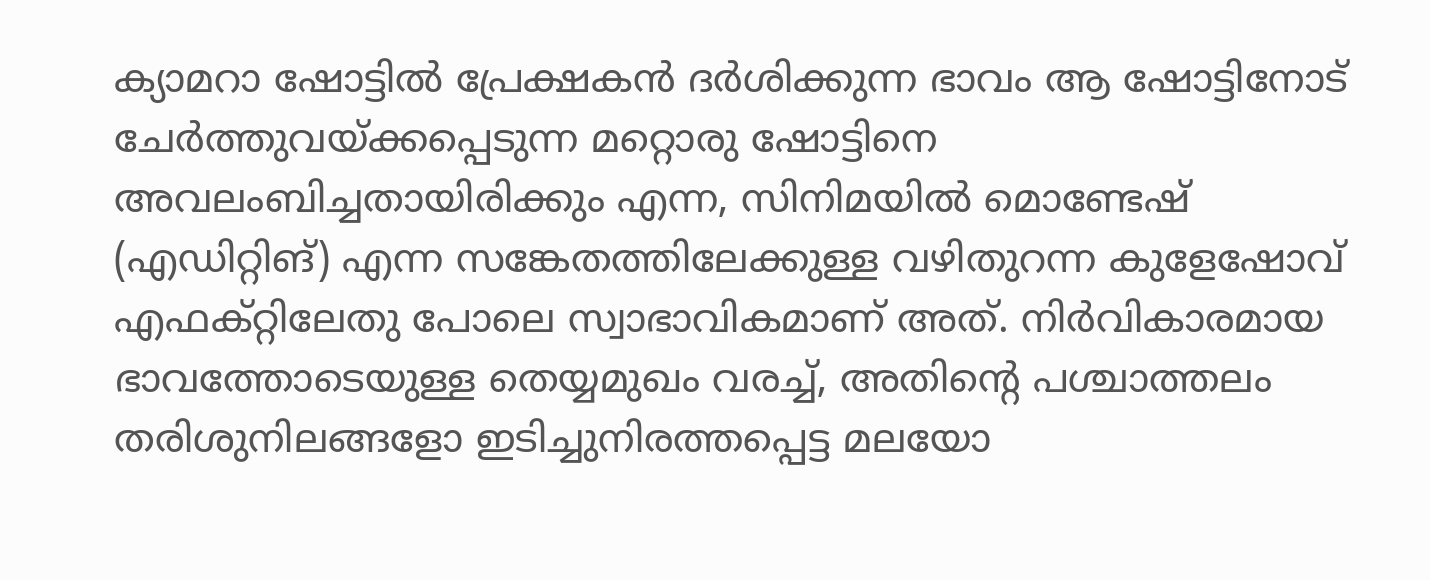ക്യാമറാ ഷോട്ടില്‍ പ്രേക്ഷകന്‍ ദര്‍ശിക്കുന്ന ഭാവം ആ ഷോട്ടിനോട് ചേര്‍ത്തുവയ്‌ക്കപ്പെടുന്ന മറ്റൊരു ഷോട്ടിനെ അവലംബിച്ചതായിരിക്കും എന്ന, സിനിമയില്‍ മൊണ്ടേഷ് (എഡിറ്റിങ്) എന്ന സങ്കേതത്തിലേക്കുള്ള വഴിതുറന്ന കുളേഷോവ് എഫക്റ്റിലേതു പോലെ സ്വാഭാവികമാണ് അത്. നിര്‍വികാരമായ ഭാവത്തോടെയുള്ള തെയ്യമുഖം വരച്ച്, അതിന്റെ പശ്ചാത്തലം തരിശുനിലങ്ങളോ ഇടിച്ചുനിരത്തപ്പെട്ട മലയോ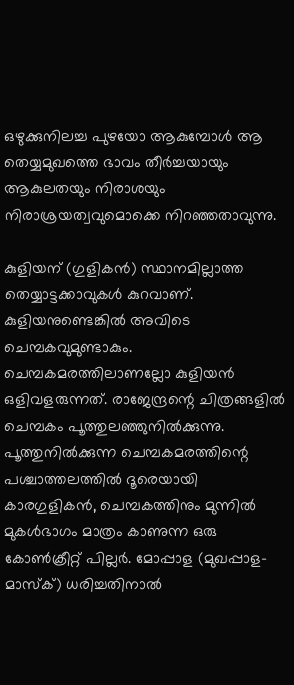ഒഴുക്കുനിലച്ച പുഴയോ ആകുമ്പോള്‍ ആ തെയ്യമുഖത്തെ ഭാവം തീര്‍ച്ചയായും ആകുലതയും നിരാശയും നിരാശ്രയത്വവുമൊക്കെ നിറഞ്ഞതാവുന്നു.

കുളിയന് (ഗുളികന്‍) സ്ഥാനമില്ലാത്ത തെയ്യാട്ടക്കാവുകള്‍ കുറവാണ്. കുളിയനുണ്ടെങ്കില്‍ അവിടെ ചെമ്പകവുമുണ്ടാകും. ചെമ്പകമരത്തിലാണല്ലോ കുളിയന്‍ ഒളിവളരുന്നത്. രാജേന്ദ്രന്റെ ചിത്രങ്ങളില്‍ ചെമ്പകം പൂത്തുലഞ്ഞുനില്‍ക്കുന്നു. പൂത്തുനില്‍ക്കുന്ന ചെമ്പകമരത്തിന്റെ പശ്ചാത്തലത്തില്‍ ദൂരെയായി കാരഗുളികന്‍, ചെമ്പകത്തിനും മുന്നില്‍ മുകള്‍ഭാഗം മാത്രം കാണുന്ന ഒരു കോണ്‍ക്രീറ്റ് പില്ലര്‍. മോപ്പാള (മുഖപ്പാള-മാസ്‌ക്) ധരിച്ചതിനാല്‍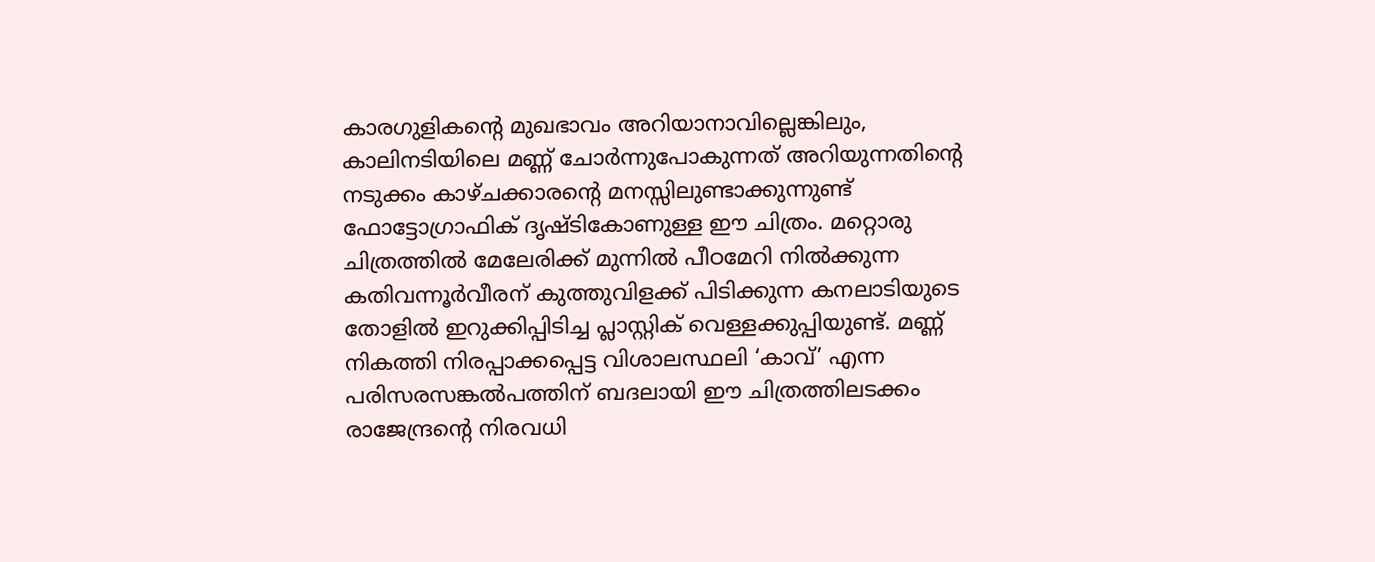കാരഗുളികന്റെ മുഖഭാവം അറിയാനാവില്ലെങ്കിലും, കാലിനടിയിലെ മണ്ണ് ചോര്‍ന്നുപോകുന്നത് അറിയുന്നതിന്റെ നടുക്കം കാഴ്ചക്കാരന്റെ മനസ്സിലുണ്ടാക്കുന്നുണ്ട് ഫോട്ടോഗ്രാഫിക് ദൃഷ്ടികോണുള്ള ഈ ചിത്രം. മറ്റൊരു ചിത്രത്തില്‍ മേലേരിക്ക് മുന്നില്‍ പീഠമേറി നില്‍ക്കുന്ന കതിവന്നൂര്‍വീരന് കുത്തുവിളക്ക് പിടിക്കുന്ന കനലാടിയുടെ തോളില്‍ ഇറുക്കിപ്പിടിച്ച പ്ലാസ്റ്റിക് വെള്ളക്കുപ്പിയുണ്ട്. മണ്ണ് നികത്തി നിരപ്പാക്കപ്പെട്ട വിശാലസ്ഥലി ‘കാവ്’ എന്ന പരിസരസങ്കല്‍പത്തിന് ബദലായി ഈ ചിത്രത്തിലടക്കം രാജേന്ദ്രന്റെ നിരവധി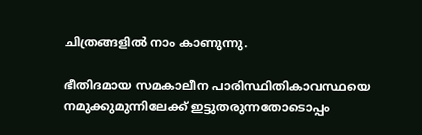ചിത്രങ്ങളില്‍ നാം കാണുന്നു.

ഭീതിദമായ സമകാലീന പാരിസ്ഥിതികാവസ്ഥയെ നമുക്കുമുന്നിലേക്ക് ഇട്ടുതരുന്നതോടൊപ്പം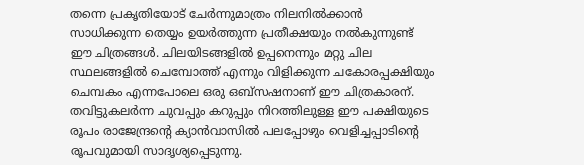തന്നെ പ്രകൃതിയോട് ചേര്‍ന്നുമാത്രം നിലനില്‍ക്കാന്‍ സാധിക്കുന്ന തെയ്യം ഉയര്‍ത്തുന്ന പ്രതീക്ഷയും നല്‍കുന്നുണ്ട് ഈ ചിത്രങ്ങള്‍. ചിലയിടങ്ങളില്‍ ഉപ്പനെന്നും മറ്റു ചില സ്ഥലങ്ങളില്‍ ചെമ്പോത്ത് എന്നും വിളിക്കുന്ന ചകോരപ്പക്ഷിയും ചെമ്പകം എന്നപോലെ ഒരു ഒബ്‌സഷനാണ് ഈ ചിത്രകാരന്. തവിട്ടുകലര്‍ന്ന ചുവപ്പും കറുപ്പും നിറത്തിലുള്ള ഈ പക്ഷിയുടെ രൂപം രാജേന്ദ്രന്റെ ക്യാന്‍വാസില്‍ പലപ്പോഴും വെളിച്ചപ്പാടിന്റെ രൂപവുമായി സാദൃശ്യപ്പെടുന്നു.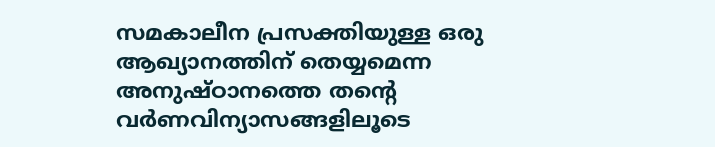സമകാലീന പ്രസക്തിയുള്ള ഒരു ആഖ്യാനത്തിന് തെയ്യമെന്ന അനുഷ്ഠാനത്തെ തന്റെ വര്‍ണവിന്യാസങ്ങളിലൂടെ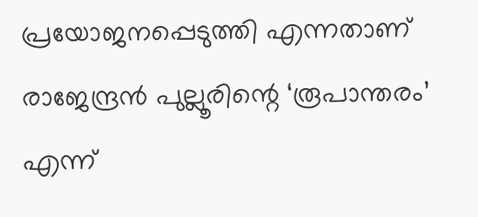പ്രയോജനപ്പെടുത്തി എന്നതാണ് രാജേന്ദ്രന്‍ പുല്ലൂരിന്റെ ‘രൂപാന്തരം’ എന്ന്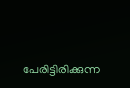പേരിട്ടിരിക്കുന്ന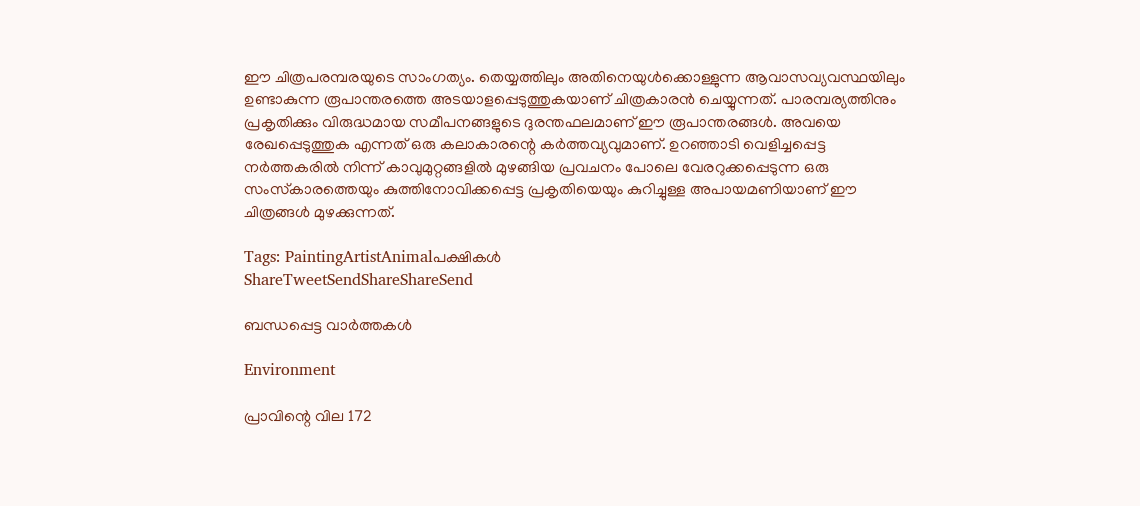ഈ ചിത്രപരമ്പരയുടെ സാംഗത്യം. തെയ്യത്തിലും അതിനെയുള്‍ക്കൊള്ളുന്ന ആവാസവ്യവസ്ഥയിലും ഉണ്ടാകുന്ന രൂപാന്തരത്തെ അടയാളപ്പെടുത്തുകയാണ് ചിത്രകാരന്‍ ചെയ്യുന്നത്. പാരമ്പര്യത്തിനും പ്രകൃതിക്കും വിരുദ്ധമായ സമീപനങ്ങളുടെ ദുരന്തഫലമാണ് ഈ രൂപാന്തരങ്ങള്‍. അവയെ രേഖപ്പെടുത്തുക എന്നത് ഒരു കലാകാരന്റെ കര്‍ത്തവ്യവുമാണ്. ഉറഞ്ഞാടി വെളിച്ചപ്പെട്ട നര്‍ത്തകരില്‍ നിന്ന് കാവുമുറ്റങ്ങളില്‍ മുഴങ്ങിയ പ്രവചനം പോലെ വേരറുക്കപ്പെടുന്ന ഒരു സംസ്‌കാരത്തെയും കുത്തിനോവിക്കപ്പെട്ട പ്രകൃതിയെയും കുറിച്ചുള്ള അപായമണിയാണ് ഈ ചിത്രങ്ങള്‍ മുഴക്കുന്നത്.

Tags: PaintingArtistAnimalപക്ഷികള്‍
ShareTweetSendShareShareSend

ബന്ധപ്പെട്ട വാര്‍ത്തകള്‍

Environment

പ്രാവിന്റെ വില 172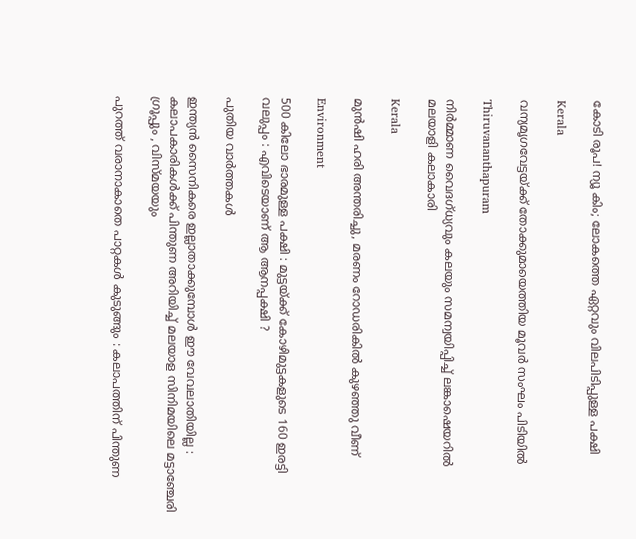കോടി രൂപ! ന്യൂ കിം; ലോകത്തെ ഏറ്റവും വിലപിടിപ്പുള്ള പക്ഷി

Kerala

വന്യമൃഗവേട്ടയ്‌ക്ക് തോക്കുമായെത്തിയ മൂവര്‍ സംഘം പിടിയില്‍

Thiruvananthapuram

നിര്‍മ്മാണ വൈദഗ്ധ്യവും കലയും സമന്വയിപ്പിച്ച് ലങ്കാഷെയറില്‍ മലയാളി കലാകാരി

Kerala

മുന്‍ഷി ഹരി അന്തരിച്ചു, മരണം റോഡരികില്‍ കുഴഞ്ഞു വീണ്

Environment

500 കിലോ ഭാരമുള്ള പക്ഷി : മുട്ടയ്‌ക്ക് കോഴിമുട്ടകളുടെ 160 ഇരട്ടി വലുപ്പം : എവിടെയാണ് ആ ആനപ്പക്ഷി ?

പുതിയ വാര്‍ത്തകള്‍

ഇന്ത്യൻ സൈനികരെ ഇല്ലാതാക്കുമ്പോൾ ഈ വേവലാതിയില്ല :  കലാപകാരികൾക്ക് പിന്തുണ അറിയിച്ച് മലയാള സിനിമയിലെ മട്ടാഞ്ചേരി ഗ്രൂപ്പും , വിസ്മയയും

പുറത്ത് വരാനാകാതെ പാറ്റകൾ കുടുങ്ങും : കലാപത്തിന് പിന്തുണ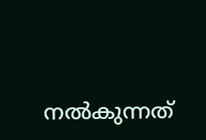നൽകുന്നത്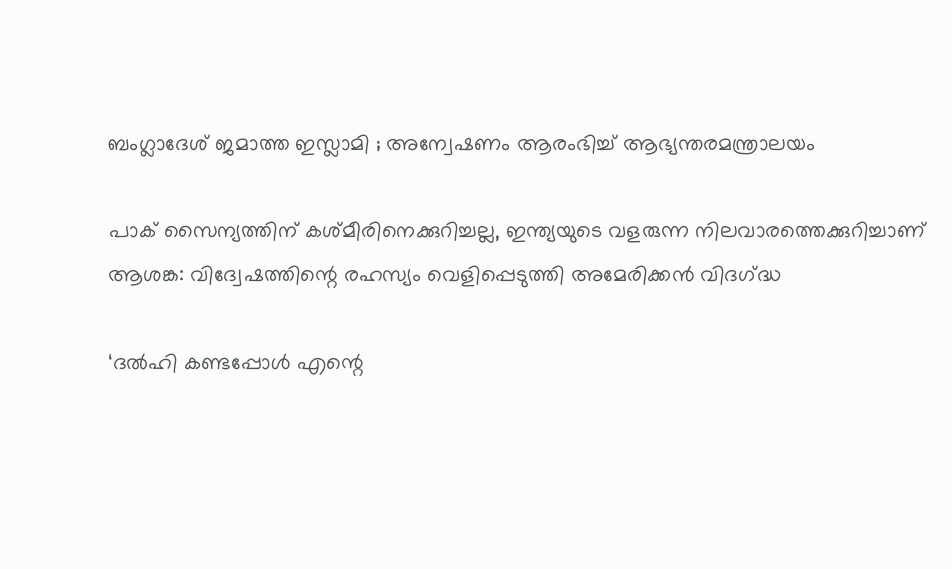ബംഗ്ലാദേശ് ജമാത്ത ഇസ്ലാമി ; അന്വേഷണം ആരംഭിച്ച് ആഭ്യന്തരമന്ത്രാലയം

പാക് സൈന്യത്തിന് കശ്മീരിനെക്കുറിച്ചല്ല, ഇന്ത്യയുടെ വളരുന്ന നിലവാരത്തെക്കുറിച്ചാണ് ആശങ്ക: വിദ്വേഷത്തിന്റെ രഹസ്യം വെളിപ്പെടുത്തി അമേരിക്കൻ വിദഗ്‌ദ്ധ

‘ദൽഹി കണ്ടപ്പോൾ എന്റെ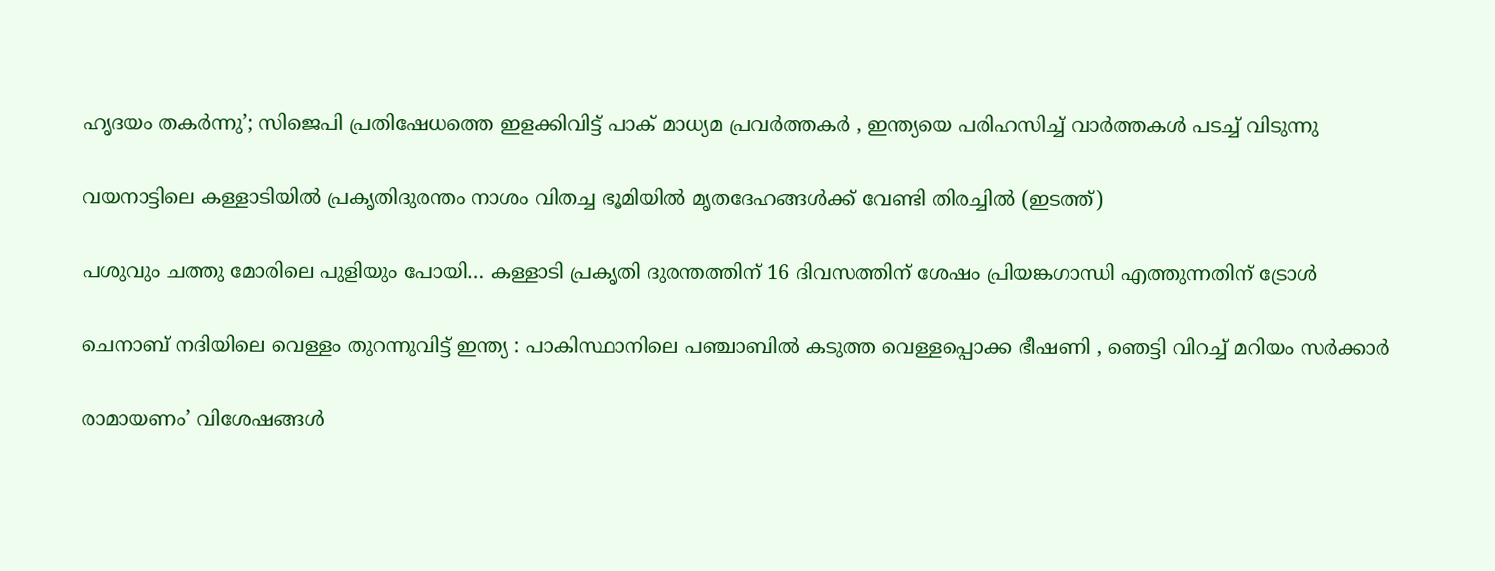ഹൃദയം തകർന്നു’; സിജെപി പ്രതിഷേധത്തെ ഇളക്കിവിട്ട് പാക് മാധ്യമ പ്രവർത്തകർ , ഇന്ത്യയെ പരിഹസിച്ച് വാർത്തകൾ പടച്ച് വിടുന്നു

വയനാട്ടിലെ കള്ളാടിയില്‍ പ്രകൃതിദുരന്തം നാശം വിതച്ച ഭൂമിയില്‍ മൃതദേഹങ്ങള്‍ക്ക് വേണ്ടി തിരച്ചില്‍ (ഇടത്ത്)

പശുവും ചത്തു മോരിലെ പുളിയും പോയി… കള്ളാടി പ്രകൃതി ദുരന്തത്തിന് 16 ദിവസത്തിന് ശേഷം പ്രിയങ്കഗാന്ധി എത്തുന്നതിന് ട്രോള്‍

ചെനാബ് നദിയിലെ വെള്ളം തുറന്നുവിട്ട് ഇന്ത്യ : പാകിസ്ഥാനിലെ പഞ്ചാബിൽ കടുത്ത വെള്ളപ്പൊക്ക ഭീഷണി , ഞെട്ടി വിറച്ച് മറിയം സർക്കാർ

രാമായണം’ വിശേഷങ്ങൾ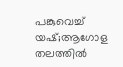പങ്കുവെച്ച് യഷ്;ആഗോള തലത്തിൽ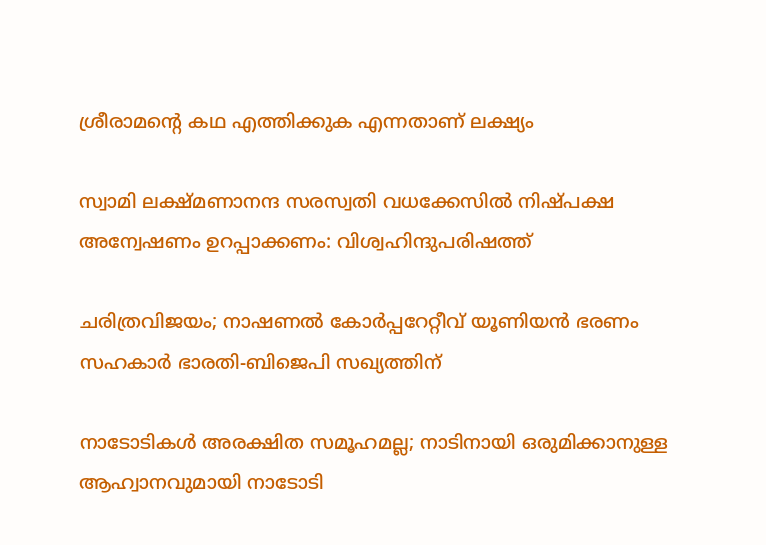ശ്രീരാമന്റെ കഥ എത്തിക്കുക എന്നതാണ് ലക്ഷ്യം

സ്വാമി ലക്ഷ്മണാനന്ദ സരസ്വതി വധക്കേസില്‍ നിഷ്പക്ഷ അന്വേഷണം ഉറപ്പാക്കണം: വിശ്വഹിന്ദുപരിഷത്ത്

ചരിത്രവിജയം; നാഷണല്‍ കോര്‍പ്പറേറ്റീവ് യൂണിയന്‍ ഭരണം സഹകാര്‍ ഭാരതി-ബിജെപി സഖ്യത്തിന്

നാടോടികൾ അരക്ഷിത സമൂഹമല്ല; നാടിനായി ഒരുമിക്കാനുള്ള ആഹ്വാനവുമായി നാടോടി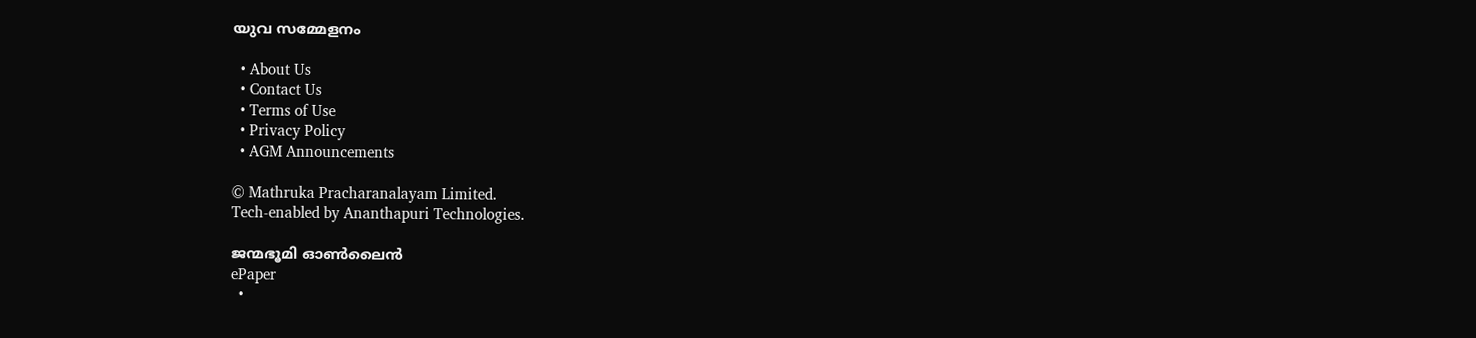യുവ സമ്മേളനം

  • About Us
  • Contact Us
  • Terms of Use
  • Privacy Policy
  • AGM Announcements

© Mathruka Pracharanalayam Limited.
Tech-enabled by Ananthapuri Technologies.

ജന്മഭൂമി ഓണ്‍ലൈന്‍
ePaper
  •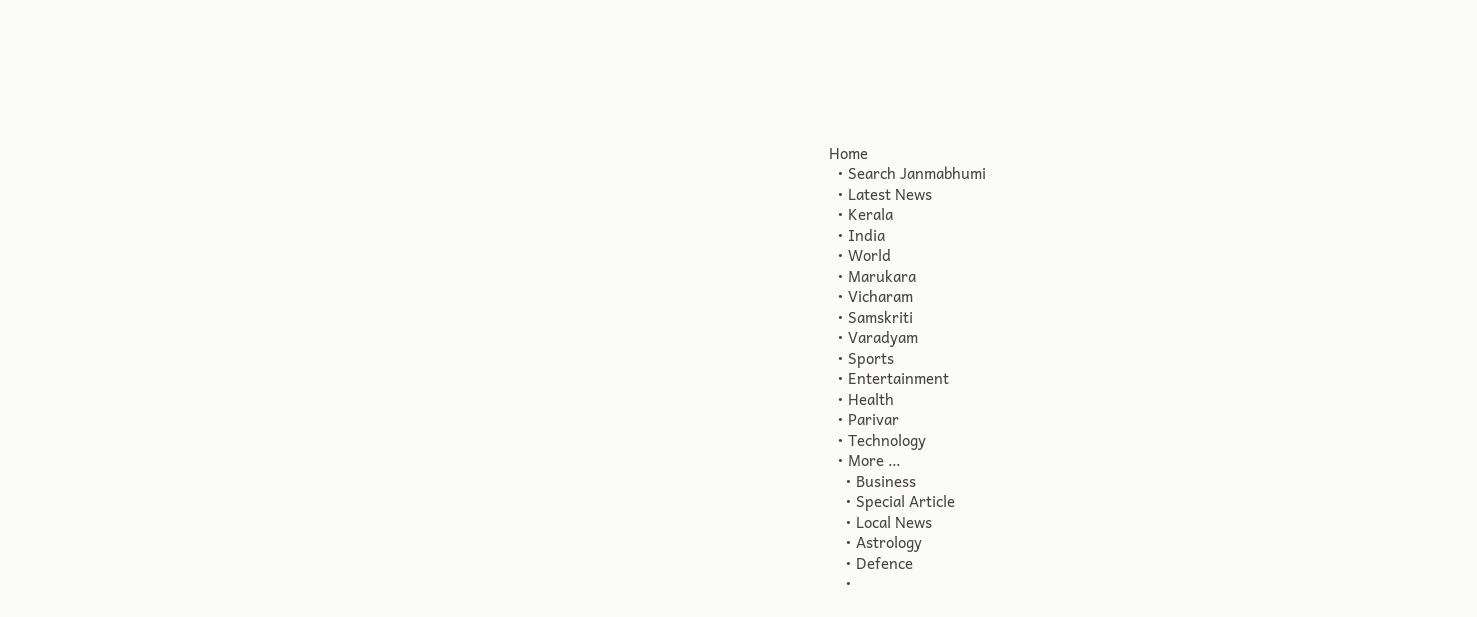Home
  • Search Janmabhumi
  • Latest News
  • Kerala
  • India
  • World
  • Marukara
  • Vicharam
  • Samskriti
  • Varadyam
  • Sports
  • Entertainment
  • Health
  • Parivar
  • Technology
  • More …
    • Business
    • Special Article
    • Local News
    • Astrology
    • Defence
    •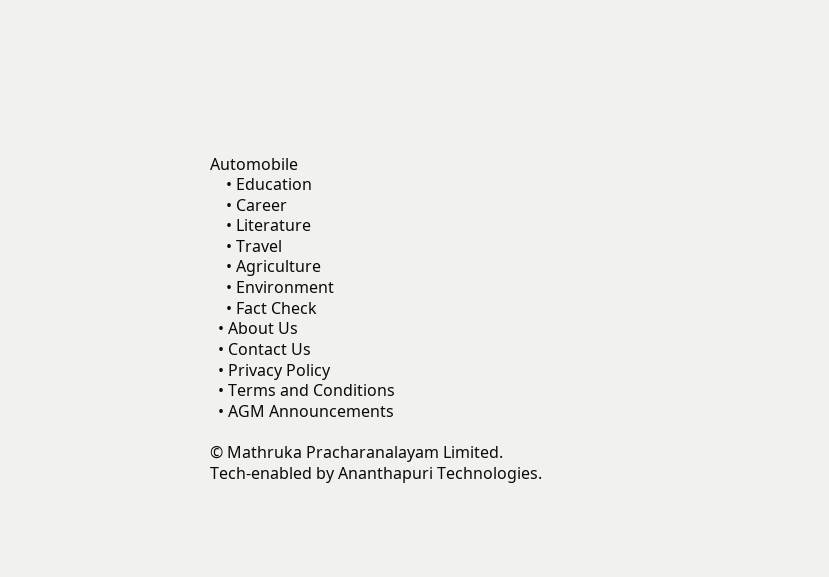Automobile
    • Education
    • Career
    • Literature
    • Travel
    • Agriculture
    • Environment
    • Fact Check
  • About Us
  • Contact Us
  • Privacy Policy
  • Terms and Conditions
  • AGM Announcements

© Mathruka Pracharanalayam Limited.
Tech-enabled by Ananthapuri Technologies.